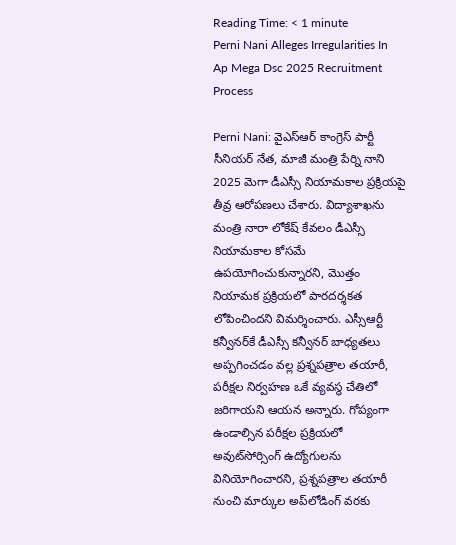Reading Time: < 1 minute
Perni Nani Alleges Irregularities In Ap Mega Dsc 2025 Recruitment Process

Perni Nani: వైఎస్ఆర్‌ కాంగ్రెస్‌ పార్టీ సీనియర్‌ నేత, మాజీ మంత్రి పేర్ని నాని 2025 మెగా డీఎస్సీ నియామకాల ప్రక్రియపై తీవ్ర ఆరోపణలు చేశారు. విద్యాశాఖను మంత్రి నారా లోకేష్ కేవలం డీఎస్సీ నియామకాల కోసమే ఉపయోగించుకున్నారని, మొత్తం నియామక ప్రక్రియలో పారదర్శకత లోపించిందని విమర్శించారు. ఎస్సీఆర్టీ కన్వీనర్‌కే డీఎస్సీ కన్వీనర్ బాధ్యతలు అప్పగించడం వల్ల ప్రశ్నపత్రాల తయారీ, పరీక్షల నిర్వహణ ఒకే వ్యవస్థ చేతిలో జరిగాయని ఆయన అన్నారు. గోప్యంగా ఉండాల్సిన పరీక్షల ప్రక్రియలో అవుట్‌సోర్సింగ్ ఉద్యోగులను వినియోగించారని, ప్రశ్నపత్రాల తయారీ నుంచి మార్కుల అప్‌లోడింగ్ వరకు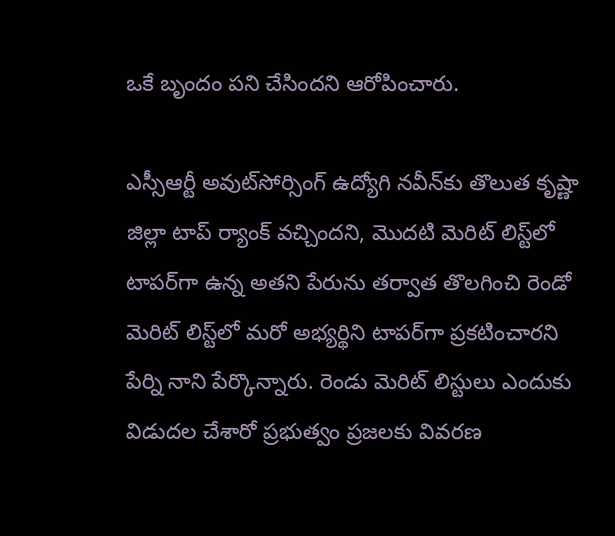ఒకే బృందం పని చేసిందని ఆరోపించారు.

ఎస్సీఆర్టీ అవుట్‌సోర్సింగ్ ఉద్యోగి నవీన్‌కు తొలుత కృష్ణా జిల్లా టాప్ ర్యాంక్ వచ్చిందని, మొదటి మెరిట్ లిస్ట్‌లో టాపర్‌గా ఉన్న అతని పేరును తర్వాత తొలగించి రెండో మెరిట్ లిస్ట్‌లో మరో అభ్యర్థిని టాపర్‌గా ప్రకటించారని పేర్ని నాని పేర్కొన్నారు. రెండు మెరిట్ లిస్టులు ఎందుకు విడుదల చేశారో ప్రభుత్వం ప్రజలకు వివరణ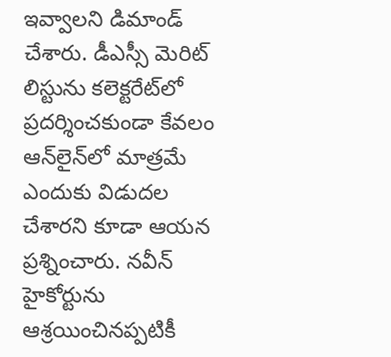ఇవ్వాలని డిమాండ్ చేశారు. డీఎస్సీ మెరిట్ లిస్టును కలెక్టరేట్‌లో ప్రదర్శించకుండా కేవలం ఆన్‌లైన్‌లో మాత్రమే ఎందుకు విడుదల చేశారని కూడా ఆయన ప్రశ్నించారు. నవీన్ హైకోర్టును ఆశ్రయించినప్పటికీ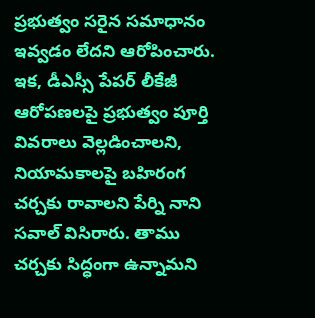ప్రభుత్వం సరైన సమాధానం ఇవ్వడం లేదని ఆరోపించారు. ఇక, డీఎస్సీ పేపర్ లీకేజీ ఆరోపణలపై ప్రభుత్వం పూర్తి వివరాలు వెల్లడించాలని, నియామకాలపై బహిరంగ చర్చకు రావాలని పేర్ని నాని సవాల్ విసిరారు. తాము చర్చకు సిద్ధంగా ఉన్నామని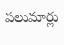పలుమార్లు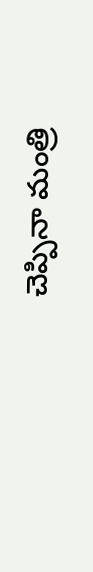చెప్పినా మంత్రి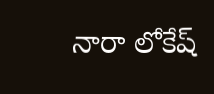నారా లోకేష్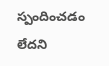స్పందించడం లేదని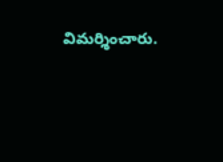విమర్శించారు.